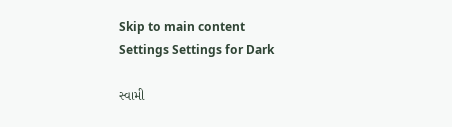Skip to main content
Settings Settings for Dark

સ્વામી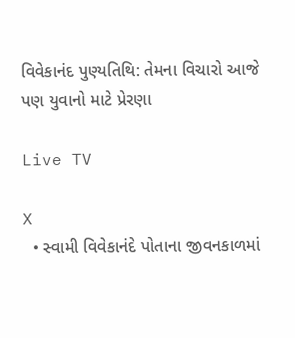વિવેકાનંદ પુણ્યતિથિ: તેમના વિચારો આજે પણ યુવાનો માટે પ્રેરણા

Live TV

X
  • સ્વામી વિવેકાનંદે પોતાના જીવનકાળમાં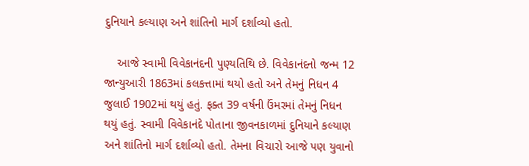દુનિયાને કલ્યાણ અને શાંતિનો માર્ગ દર્શાવ્યો હતો.

    આજે સ્વામી વિવેકાનંદની પુણ્યતિથિ છે. વિવેકાનંદનો જન્મ 12 જાન્યુઆરી 1863માં કલકત્તામાં થયો હતો અને તેમનું નિધન 4 જુલાઈ 1902માં થયું હતું. ફક્ત 39 વર્ષની ઉંમરમાં તેમનું નિધન થયું હતું. સ્વામી વિવેકાનંદે પોતાના જીવનકાળમાં દુનિયાને કલ્યાણ અને શાંતિનો માર્ગ દર્શાવ્યો હતો. તેમના વિચારો આજે પણ યુવાનો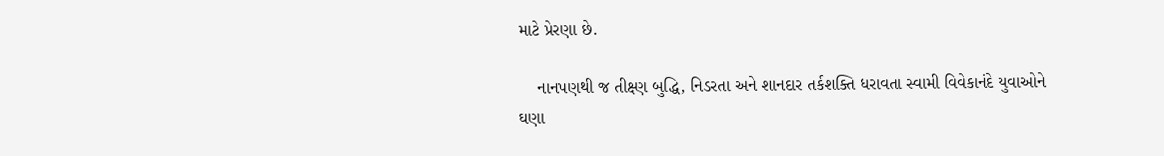માટે પ્રેરણા છે.

    નાનપણથી જ તીક્ષ્ણ બુદ્ધિ, નિડરતા અને શાનદાર તર્કશક્તિ ધરાવતા સ્વામી વિવેકાનંદે યુવાઓને ઘણા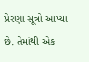પ્રેરણા સૂત્રો આપ્યા છે. તેમાંથી એક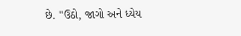છે. "ઉઠો, જાગો અને ધ્યેય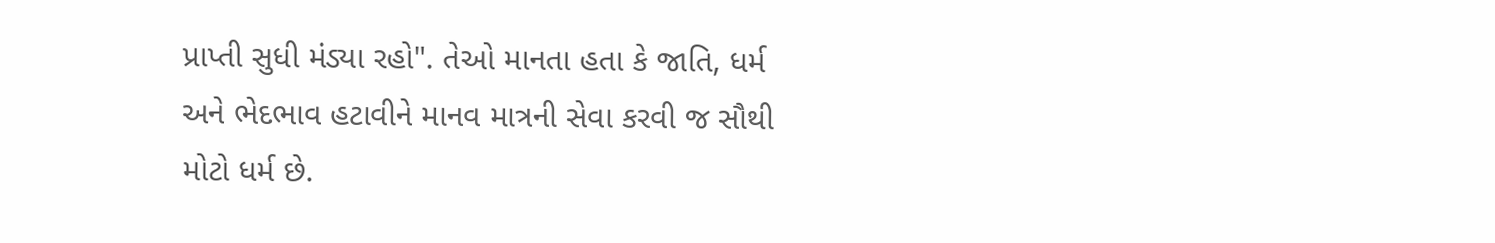પ્રાપ્તી સુધી મંડ્યા રહો". તેઓ માનતા હતા કે જાતિ, ધર્મ અને ભેદભાવ હટાવીને માનવ માત્રની સેવા કરવી જ સૌથી મોટો ધર્મ છે.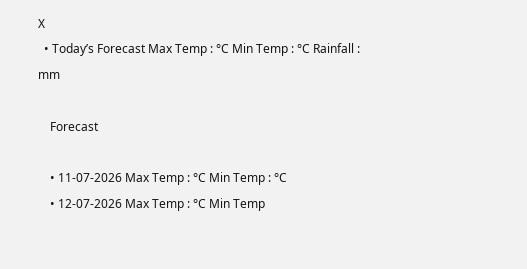X
  • Today’s Forecast Max Temp : °C Min Temp : °C Rainfall : mm

    Forecast

    • 11-07-2026 Max Temp : °C Min Temp : °C
    • 12-07-2026 Max Temp : °C Min Temp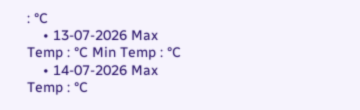: °C
    • 13-07-2026 Max Temp : °C Min Temp : °C
    • 14-07-2026 Max Temp : °C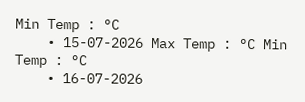Min Temp : °C
    • 15-07-2026 Max Temp : °C Min Temp : °C
    • 16-07-2026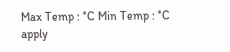Max Temp : °C Min Temp : °C
apply